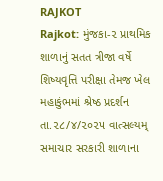RAJKOT
Rajkot: મુંજકા-૨ પ્રાથમિક શાળાનું સતત ત્રીજા વર્ષે શિષ્યવૃત્તિ પરીક્ષા તેમજ ખેલ મહાકુંભમાં શ્રેષ્ઠ પ્રદર્શન
તા.૨૮/૪/૨૦૨૫ વાત્સલ્યમ્ સમાચાર સરકારી શાળાના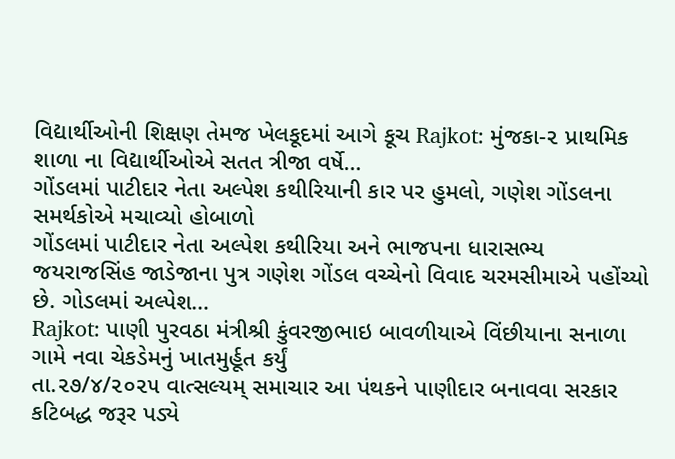વિદ્યાર્થીઓની શિક્ષણ તેમજ ખેલકૂદમાં આગે કૂચ Rajkot: મુંજકા-૨ પ્રાથમિક શાળા ના વિદ્યાર્થીઓએ સતત ત્રીજા વર્ષે…
ગોંડલમાં પાટીદાર નેતા અલ્પેશ કથીરિયાની કાર પર હુમલો, ગણેશ ગોંડલના સમર્થકોએ મચાવ્યો હોબાળો
ગોંડલમાં પાટીદાર નેતા અલ્પેશ કથીરિયા અને ભાજપના ધારાસભ્ય જયરાજસિંહ જાડેજાના પુત્ર ગણેશ ગોંડલ વચ્ચેનો વિવાદ ચરમસીમાએ પહોંચ્યો છે. ગોડલમાં અલ્પેશ…
Rajkot: પાણી પુરવઠા મંત્રીશ્રી કુંવરજીભાઇ બાવળીયાએ વિંછીયાના સનાળા ગામે નવા ચેકડેમનું ખાતમુર્હૂત કર્યું
તા.૨૭/૪/૨૦૨૫ વાત્સલ્યમ્ સમાચાર આ પંથકને પાણીદાર બનાવવા સરકાર કટિબદ્ધ જરૂર પડ્યે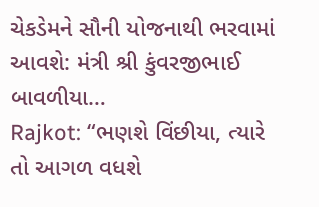ચેકડેમને સૌની યોજનાથી ભરવામાં આવશે: મંત્રી શ્રી કુંવરજીભાઈ બાવળીયા…
Rajkot: “ભણશે વિંછીયા, ત્યારે તો આગળ વધશે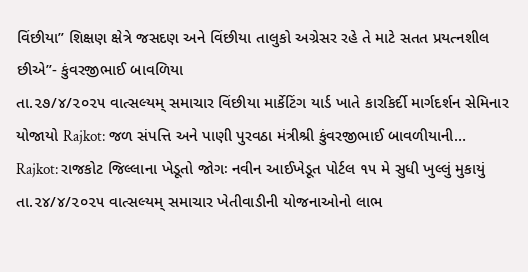વિંછીયા” શિક્ષણ ક્ષેત્રે જસદણ અને વિંછીયા તાલુકો અગ્રેસર રહે તે માટે સતત પ્રયત્નશીલ છીએ”- કુંવરજીભાઈ બાવળિયા
તા.૨૭/૪/૨૦૨૫ વાત્સલ્યમ્ સમાચાર વિંછીયા માર્કેટિંગ યાર્ડ ખાતે કારકિર્દી માર્ગદર્શન સેમિનાર યોજાયો Rajkot: જળ સંપત્તિ અને પાણી પુરવઠા મંત્રીશ્રી કુંવરજીભાઈ બાવળીયાની…
Rajkot: રાજકોટ જિલ્લાના ખેડૂતો જોગઃ નવીન આઈખેડૂત પોર્ટલ ૧૫ મે સુધી ખુલ્લું મુકાયું
તા.૨૪/૪/૨૦૨૫ વાત્સલ્યમ્ સમાચાર ખેતીવાડીની યોજનાઓનો લાભ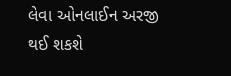લેવા ઓનલાઈન અરજી થઈ શકશે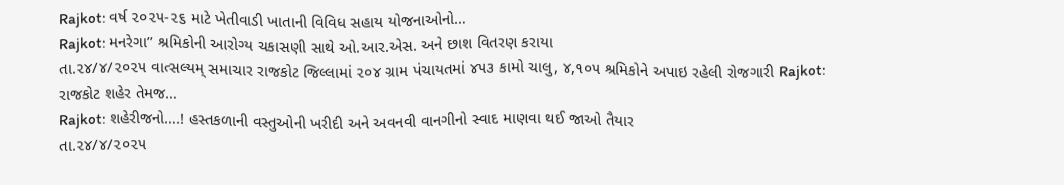Rajkot: વર્ષ ૨૦૨૫-૨૬ માટે ખેતીવાડી ખાતાની વિવિધ સહાય યોજનાઓનો…
Rajkot: મનરેગા’’ શ્રમિકોની આરોગ્ય ચકાસણી સાથે ઓ.આર.એસ. અને છાશ વિતરણ કરાયા
તા.૨૪/૪/૨૦૨૫ વાત્સલ્યમ્ સમાચાર રાજકોટ જિલ્લામાં ૨૦૪ ગ્રામ પંચાયતમાં ૪૫૩ કામો ચાલુ, ૪,૧૦૫ શ્રમિકોને અપાઇ રહેલી રોજગારી Rajkot: રાજકોટ શહેર તેમજ…
Rajkot: શહેરીજનો….! હસ્તકળાની વસ્તુઓની ખરીદી અને અવનવી વાનગીનો સ્વાદ માણવા થઈ જાઓ તૈયાર
તા.૨૪/૪/૨૦૨૫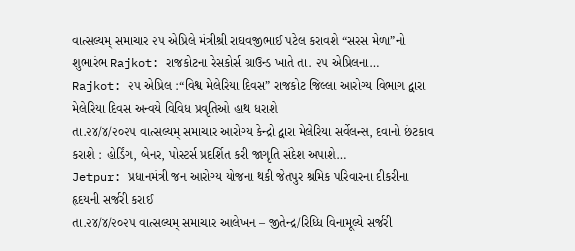વાત્સલ્યમ્ સમાચાર ૨૫ એપ્રિલે મંત્રીશ્રી રાઘવજીભાઈ પટેલ કરાવશે “સરસ મેળા”નો શુભારંભ Rajkot: રાજકોટના રેસકોર્સ ગ્રાઉન્ડ ખાતે તા. ૨૫ એપ્રિલના…
Rajkot: ૨૫ એપ્રિલ :“વિશ્વ મેલેરિયા દિવસ” રાજકોટ જિલ્લા આરોગ્ય વિભાગ દ્વારા મેલેરિયા દિવસ અન્વયે વિવિધ પ્રવૃતિઓ હાથ ધરાશે
તા.૨૪/૪/૨૦૨૫ વાત્સલ્યમ્ સમાચાર આરોગ્ય કેન્દ્રો દ્વારા મેલેરિયા સર્વેલન્સ, દવાનો છંટકાવ કરાશે : હોર્ડિંગ, બેનર, પોસ્ટર્સ પ્રદર્શિત કરી જાગૃતિ સંદેશ અપાશે…
Jetpur: પ્રધાનમંત્રી જન આરોગ્ય યોજના થકી જેતપુર શ્રમિક પરિવારના દીકરીના હૃદયની સર્જરી કરાઈ
તા.૨૪/૪/૨૦૨૫ વાત્સલ્યમ્ સમાચાર આલેખન – જીતેન્દ્ર/રિધ્ધિ વિનામૂલ્યે સર્જરી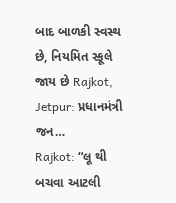બાદ બાળકી સ્વસ્થ છે, નિયમિત સ્કૂલે જાય છે Rajkot, Jetpur: પ્રધાનમંત્રી જન…
Rajkot: “લૂ થી બચવા આટલી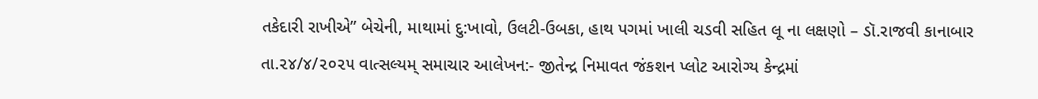તકેદારી રાખીએ” બેચેની, માથામાં દુ:ખાવો, ઉલટી-ઉબકા, હાથ પગમાં ખાલી ચડવી સહિત લૂ ના લક્ષણો – ડૉ.રાજવી કાનાબાર
તા.૨૪/૪/૨૦૨૫ વાત્સલ્યમ્ સમાચાર આલેખન:- જીતેન્દ્ર નિમાવત જંકશન પ્લોટ આરોગ્ય કેન્દ્રમાં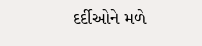દર્દીઓને મળે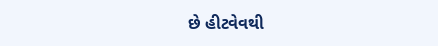છે હીટવેવથી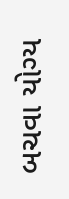બચવા યોગ્ય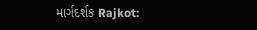માર્ગદર્શક Rajkot: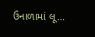ઉનાળામાં લૂ…